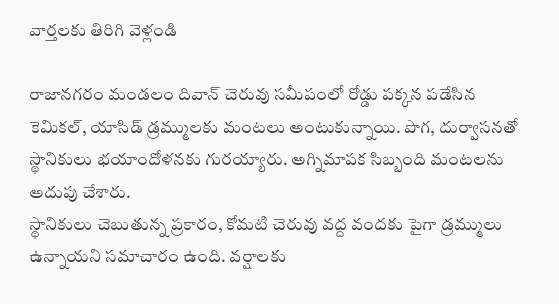వార్తలకు తిరిగి వెళ్లండి

రాజానగరం మండలం దివాన్ చెరువు సమీపంలో రోడ్డు పక్కన పడేసిన కెమికల్, యాసిడ్ డ్రమ్ములకు మంటలు అంటుకున్నాయి. పొగ, దుర్వాసనతో స్థానికులు భయాందోళనకు గురయ్యారు. అగ్నిమాపక సిబ్బంది మంటలను అదుపు చేశారు.
స్థానికులు చెబుతున్న ప్రకారం, కోమటి చెరువు వద్ద వందకు పైగా డ్రమ్ములు ఉన్నాయని సమాచారం ఉంది. వర్షాలకు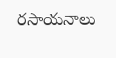రసాయనాలు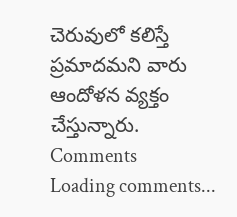చెరువులో కలిస్తే ప్రమాదమని వారు ఆందోళన వ్యక్తం చేస్తున్నారు.
Comments
Loading comments...